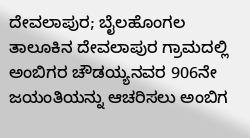ದೇವಲಾಪುರ; ಬೈಲಹೊಂಗಲ ತಾಲೂಕಿನ ದೇವಲಾಪುರ ಗ್ರಾಮದಲ್ಲಿ ಅಂಬಿಗರ ಚೌಡಯ್ಯನವರ 906ನೇ ಜಯಂತಿಯನ್ನು ಆಚರಿಸಲು ಅಂಬಿಗ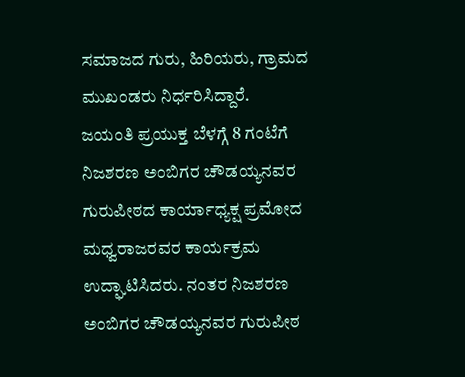ಸಮಾಜದ ಗುರು, ಹಿರಿಯರು, ಗ್ರಾಮದ ಮುಖಂಡರು ನಿರ್ಧರಿಸಿದ್ದಾರೆ.
ಜಯಂತಿ ಪ್ರಯುಕ್ತ ಬೆಳಗ್ಗೆ 8 ಗಂಟೆಗೆ ನಿಜಶರಣ ಅಂಬಿಗರ ಚೌಡಯ್ಯನವರ ಗುರುಪೀಠದ ಕಾರ್ಯಾಧ್ಯಕ್ಷ ಪ್ರಮೋದ ಮಧ್ವರಾಜರವರ ಕಾರ್ಯಕ್ರಮ ಉದ್ಘಾಟಿಸಿದರು. ನಂತರ ನಿಜಶರಣ ಅಂಬಿಗರ ಚೌಡಯ್ಯನವರ ಗುರುಪೀಠ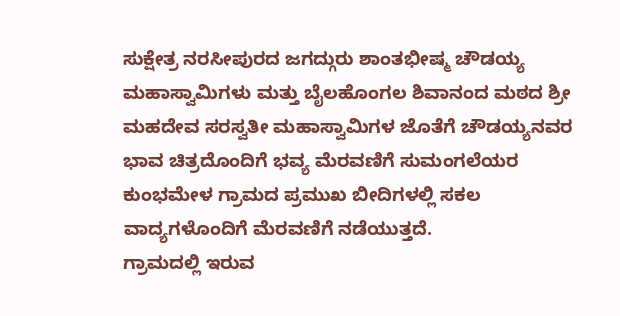ಸುಕ್ಷೇತ್ರ ನರಸೀಪುರದ ಜಗದ್ಗುರು ಶಾಂತಭೀಷ್ಮ ಚೌಡಯ್ಯ ಮಹಾಸ್ವಾಮಿಗಳು ಮತ್ತು ಬೈಲಹೊಂಗಲ ಶಿವಾನಂದ ಮಠದ ಶ್ರೀ ಮಹದೇವ ಸರಸ್ವತೀ ಮಹಾಸ್ವಾಮಿಗಳ ಜೊತೆಗೆ ಚೌಡಯ್ಯನವರ ಭಾವ ಚಿತ್ರದೊಂದಿಗೆ ಭವ್ಯ ಮೆರವಣಿಗೆ ಸುಮಂಗಲೆಯರ ಕುಂಭಮೇಳ ಗ್ರಾಮದ ಪ್ರಮುಖ ಬೀದಿಗಳಲ್ಲಿ ಸಕಲ ವಾದ್ಯಗಳೊಂದಿಗೆ ಮೆರವಣಿಗೆ ನಡೆಯುತ್ತದೆ.
ಗ್ರಾಮದಲ್ಲಿ ಇರುವ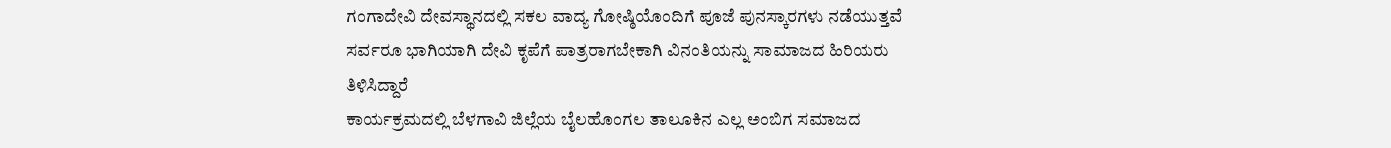ಗಂಗಾದೇವಿ ದೇವಸ್ಥಾನದಲ್ಲಿ ಸಕಲ ವಾದ್ಯ ಗೋಷ್ಠಿಯೊಂದಿಗೆ ಪೂಜೆ ಪುನಸ್ಕಾರಗಳು ನಡೆಯುತ್ತವೆ ಸರ್ವರೂ ಭಾಗಿಯಾಗಿ ದೇವಿ ಕೃಪೆಗೆ ಪಾತ್ರರಾಗಬೇಕಾಗಿ ವಿನಂತಿಯನ್ನು ಸಾಮಾಜದ ಹಿರಿಯರು ತಿಳಿಸಿದ್ದಾರೆ
ಕಾರ್ಯಕ್ರಮದಲ್ಲಿ ಬೆಳಗಾವಿ ಜಿಲ್ಲೆಯ ಬೈಲಹೊಂಗಲ ತಾಲೂಕಿನ ಎಲ್ಲ ಅಂಬಿಗ ಸಮಾಜದ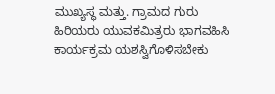ಮುಖ್ಯಸ್ಥ ಮತ್ತು. ಗ್ರಾಮದ ಗುರು ಹಿರಿಯರು ಯುವಕಮಿತ್ರರು ಭಾಗವಹಿಸಿ ಕಾರ್ಯಕ್ರಮ ಯಶಸ್ವಿಗೊಳಿಸಬೇಕು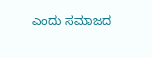ಎಂದು ಸಮಾಜದ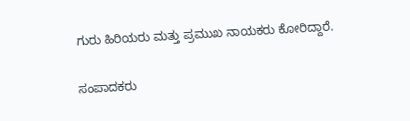ಗುರು ಹಿರಿಯರು ಮತ್ತು ಪ್ರಮುಖ ನಾಯಕರು ಕೋರಿದ್ದಾರೆ.

ಸಂಪಾದಕರು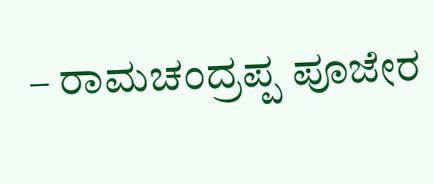– ರಾಮಚಂದ್ರಪ್ಪ ಪೂಜೇರ